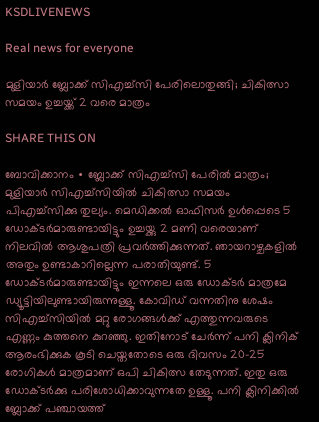KSDLIVENEWS

Real news for everyone

മുളിയാർ ബ്ലോക്ക് സിഎച്ച്സി പേരിലൊതുങ്ങി; ചികിത്സാ സമയം ഉച്ചയ്ക്ക് 2 വരെ മാത്രം

SHARE THIS ON

ബോവിക്കാനം ∙ ബ്ലോക്ക് സിഎച്ച്സി പേരിൽ മാത്രം; മുളിയാർ സിഎച്ച്സിയിൽ ചികിത്സാ സമയം പിഎച്ച്സിക്കു തുല്യം. മെഡിക്കൽ ഓഫിസർ ഉൾപ്പെടെ 5 ഡോക്ടർമാരുണ്ടായിട്ടും ഉച്ചയ്ക്കു 2 മണി വരെയാണ് നിലവിൽ ആശുപത്രി പ്രവർത്തിക്കുന്നത്. ഞായറാഴ്ചകളിൽ അതും ഉണ്ടാകാറില്ലെന്ന പരാതിയുണ്ട്. 5 ഡോക്ടർമാരുണ്ടായിട്ടും ഇന്നലെ ഒരു ഡോക്ടർ മാത്രമേ ഡ്യൂട്ടിയിലുണ്ടായിരുന്നുള്ളൂ. കോവിഡ് വന്നതിനു ശേഷം സിഎച്ച്സിയിൽ മറ്റു രോഗങ്ങൾക്ക് എത്തുന്നവരുടെ എണ്ണം കുത്തനെ കുറഞ്ഞു. ഇതിനോട് ചേർന്ന് പനി ക്ലിനിക് ആരംഭിക്കുക കൂടി ചെയ്തതോടെ ഒരു ദിവസം 20-25 രോഗികൾ മാത്രമാണ് ഒപി ചികിത്സ തേടുന്നത്. ഇതു ഒരു ഡോക്ടർക്കു പരിശോധിക്കാവുന്നതേ ഉള്ളൂ. പനി ക്ലിനിക്കിൽ ബ്ലോക്ക് പഞ്ചായത്ത്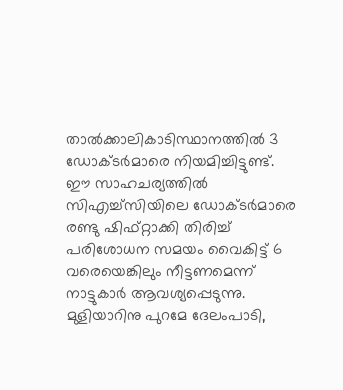താൽക്കാലികാടിസ്ഥാനത്തിൽ 3 ഡോക്ടർമാരെ നിയമിച്ചിട്ടുണ്ട്. ഈ സാഹചര്യത്തിൽ സിഎച്ച്സിയിലെ ഡോക്ടർമാരെ രണ്ടു ഷിഫ്റ്റാക്കി തിരിച്ച് പരിശോധന സമയം വൈകിട്ട് 6 വരെയെങ്കിലും നീട്ടണമെന്ന് നാട്ടുകാർ ആവശ്യപ്പെടുന്നു. മുളിയാറിനു പുറമേ ദേലംപാടി,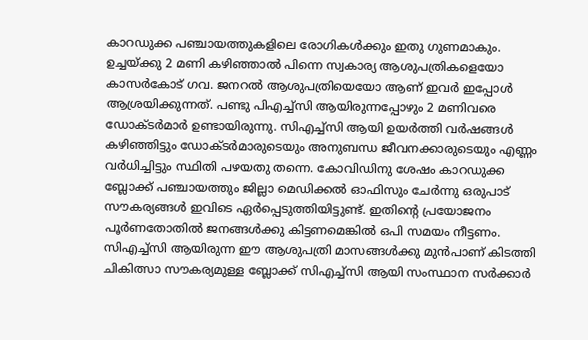കാറഡുക്ക പഞ്ചായത്തുകളിലെ രോഗികൾക്കും ഇതു ഗുണമാകും. ഉച്ചയ്ക്കു 2 മണി കഴിഞ്ഞാൽ പിന്നെ സ്വകാര്യ ആശുപത്രികളെയോ കാസർകോട് ഗവ. ജനറൽ ആശുപത്രിയെയോ ആണ് ഇവർ ഇപ്പോൾ ആശ്രയിക്കുന്നത്. പണ്ടു പിഎച്ച്സി ആയിരുന്നപ്പോഴും 2 മണിവരെ ഡോക്ടർമാർ ഉണ്ടായിരുന്നു. സിഎച്ച്സി ആയി ഉയർത്തി വർഷങ്ങൾ കഴിഞ്ഞിട്ടും ഡോക്ടർമാരുടെയും അനുബന്ധ ജീവനക്കാരുടെയും എണ്ണം വർധിച്ചിട്ടും സ്ഥിതി പഴയതു തന്നെ. കോവിഡിനു ശേഷം കാറഡുക്ക ബ്ലോക്ക് പഞ്ചായത്തും ജില്ലാ മെഡിക്കൽ ഓഫിസും ചേർന്നു ഒരുപാട് സൗകര്യങ്ങൾ ഇവിടെ ഏർപ്പെടുത്തിയിട്ടുണ്ട്. ഇതിന്റെ പ്രയോജനം പൂർണതോതിൽ‌ ജനങ്ങൾക്കു കിട്ടണമെങ്കിൽ ഒപി സമയം നീട്ടണം. സിഎച്ച്സി ആയിരുന്ന ഈ ആശുപത്രി മാസങ്ങൾക്കു മുൻപാണ് കിടത്തി ചികിത്സാ സൗകര്യമുള്ള ബ്ലോക്ക് സിഎച്ച്സി ആയി സംസ്ഥാന സർക്കാർ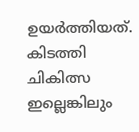ഉയർത്തിയത്. കിടത്തി ചികിത്സ ഇല്ലെങ്കിലും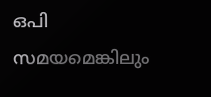ഒപി സമയമെങ്കിലും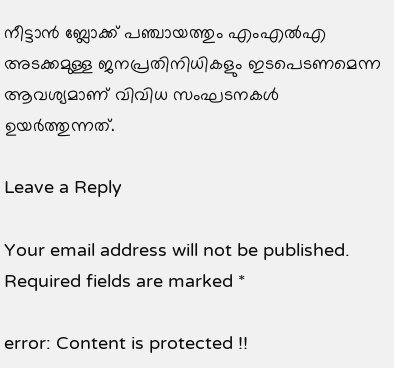നീട്ടാൻ ബ്ലോക്ക് പഞ്ചായത്തും എംഎൽഎ അടക്കമുള്ള ജനപ്രതിനിധികളും ഇടപെടണമെന്ന ആവശ്യമാണ് വിവിധ സംഘടനകൾ ഉയർത്തുന്നത്.

Leave a Reply

Your email address will not be published. Required fields are marked *

error: Content is protected !!